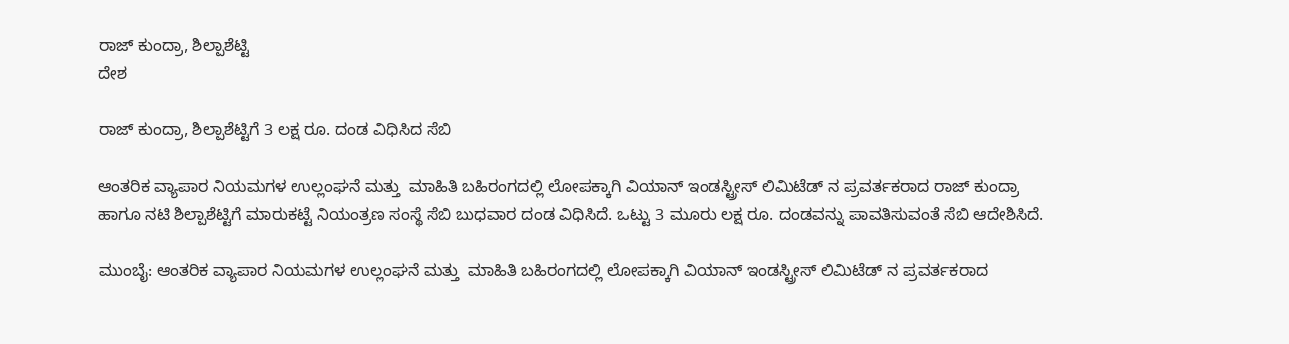ರಾಜ್ ಕುಂದ್ರಾ, ಶಿಲ್ಪಾಶೆಟ್ಟಿ
ದೇಶ

ರಾಜ್ ಕುಂದ್ರಾ, ಶಿಲ್ಪಾಶೆಟ್ಟಿಗೆ 3 ಲಕ್ಷ ರೂ. ದಂಡ ವಿಧಿಸಿದ ಸೆಬಿ

ಆಂತರಿಕ ವ್ಯಾಪಾರ ನಿಯಮಗಳ ಉಲ್ಲಂಘನೆ ಮತ್ತು  ಮಾಹಿತಿ ಬಹಿರಂಗದಲ್ಲಿ ಲೋಪಕ್ಕಾಗಿ ವಿಯಾನ್ ಇಂಡಸ್ಟ್ರೀಸ್ ಲಿಮಿಟೆಡ್ ನ ಪ್ರವರ್ತಕರಾದ ರಾಜ್ ಕುಂದ್ರಾ ಹಾಗೂ ನಟಿ ಶಿಲ್ಪಾಶೆಟ್ಟಿಗೆ ಮಾರುಕಟ್ಟೆ ನಿಯಂತ್ರಣ ಸಂಸ್ಥೆ ಸೆಬಿ ಬುಧವಾರ ದಂಡ ವಿಧಿಸಿದೆ. ಒಟ್ಟು 3 ಮೂರು ಲಕ್ಷ ರೂ. ದಂಡವನ್ನು ಪಾವತಿಸುವಂತೆ ಸೆಬಿ ಆದೇಶಿಸಿದೆ.

ಮುಂಬೈ: ಆಂತರಿಕ ವ್ಯಾಪಾರ ನಿಯಮಗಳ ಉಲ್ಲಂಘನೆ ಮತ್ತು  ಮಾಹಿತಿ ಬಹಿರಂಗದಲ್ಲಿ ಲೋಪಕ್ಕಾಗಿ ವಿಯಾನ್ ಇಂಡಸ್ಟ್ರೀಸ್ ಲಿಮಿಟೆಡ್ ನ ಪ್ರವರ್ತಕರಾದ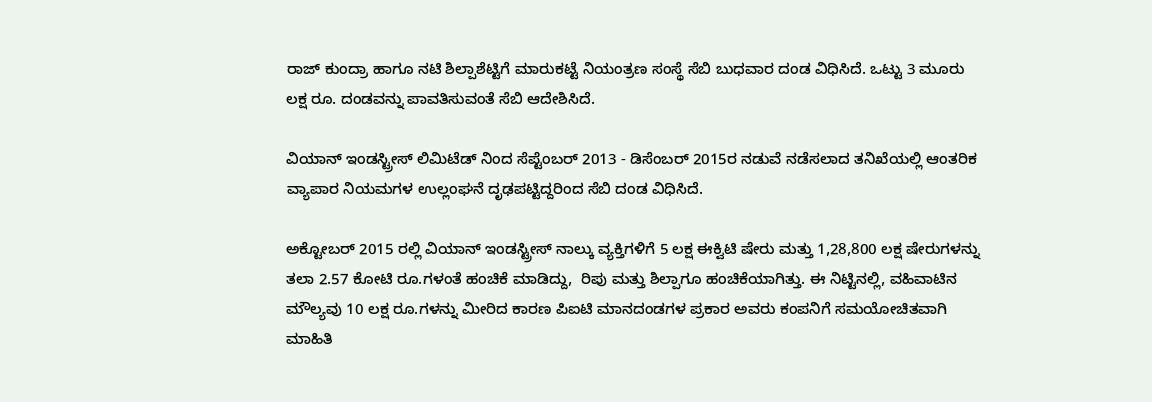ರಾಜ್ ಕುಂದ್ರಾ ಹಾಗೂ ನಟಿ ಶಿಲ್ಪಾಶೆಟ್ಟಿಗೆ ಮಾರುಕಟ್ಟೆ ನಿಯಂತ್ರಣ ಸಂಸ್ಥೆ ಸೆಬಿ ಬುಧವಾರ ದಂಡ ವಿಧಿಸಿದೆ. ಒಟ್ಟು 3 ಮೂರು ಲಕ್ಷ ರೂ. ದಂಡವನ್ನು ಪಾವತಿಸುವಂತೆ ಸೆಬಿ ಆದೇಶಿಸಿದೆ.

ವಿಯಾನ್ ಇಂಡಸ್ಟ್ರೀಸ್ ಲಿಮಿಟೆಡ್ ನಿಂದ ಸೆಪ್ಟೆಂಬರ್ 2013 - ಡಿಸೆಂಬರ್ 2015ರ ನಡುವೆ ನಡೆಸಲಾದ ತನಿಖೆಯಲ್ಲಿ ಆಂತರಿಕ ವ್ಯಾಪಾರ ನಿಯಮಗಳ ಉಲ್ಲಂಘನೆ ದೃಢಪಟ್ಟಿದ್ದರಿಂದ ಸೆಬಿ ದಂಡ ವಿಧಿಸಿದೆ.

ಅಕ್ಟೋಬರ್ 2015 ರಲ್ಲಿ ವಿಯಾನ್ ಇಂಡಸ್ಟ್ರೀಸ್ ನಾಲ್ಕು ವ್ಯಕ್ತಿಗಳಿಗೆ 5 ಲಕ್ಷ ಈಕ್ವಿಟಿ ಷೇರು ಮತ್ತು 1,28,800 ಲಕ್ಷ ಷೇರುಗಳನ್ನು ತಲಾ 2.57 ಕೋಟಿ ರೂ.ಗಳಂತೆ ಹಂಚಿಕೆ ಮಾಡಿದ್ದು,  ರಿಪು ಮತ್ತು ಶಿಲ್ಪಾಗೂ ಹಂಚಿಕೆಯಾಗಿತ್ತು. ಈ ನಿಟ್ಟಿನಲ್ಲಿ, ವಹಿವಾಟಿನ ಮೌಲ್ಯವು 10 ಲಕ್ಷ ರೂ.ಗಳನ್ನು ಮೀರಿದ ಕಾರಣ ಪಿಐಟಿ ಮಾನದಂಡಗಳ ಪ್ರಕಾರ ಅವರು ಕಂಪನಿಗೆ ಸಮಯೋಚಿತವಾಗಿ ಮಾಹಿತಿ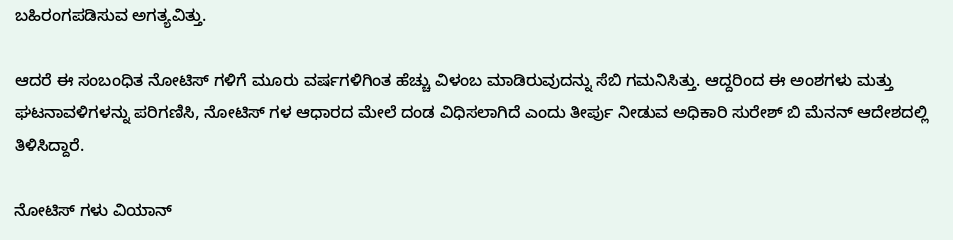ಬಹಿರಂಗಪಡಿಸುವ ಅಗತ್ಯವಿತ್ತು.

ಆದರೆ ಈ ಸಂಬಂಧಿತ ನೋಟಿಸ್ ಗಳಿಗೆ ಮೂರು ವರ್ಷಗಳಿಗಿಂತ ಹೆಚ್ಚು ವಿಳಂಬ ಮಾಡಿರುವುದನ್ನು ಸೆಬಿ ಗಮನಿಸಿತ್ತು. ಆದ್ದರಿಂದ ಈ ಅಂಶಗಳು ಮತ್ತು ಘಟನಾವಳಿಗಳನ್ನು ಪರಿಗಣಿಸಿ, ನೋಟಿಸ್ ಗಳ ಆಧಾರದ ಮೇಲೆ ದಂಡ ವಿಧಿಸಲಾಗಿದೆ ಎಂದು ತೀರ್ಪು ನೀಡುವ ಅಧಿಕಾರಿ ಸುರೇಶ್ ಬಿ ಮೆನನ್ ಆದೇಶದಲ್ಲಿ ತಿಳಿಸಿದ್ದಾರೆ.

ನೋಟಿಸ್ ಗಳು ವಿಯಾನ್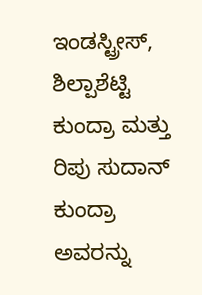ಇಂಡಸ್ಟ್ರೀಸ್, ಶಿಲ್ಪಾಶೆಟ್ಟಿ ಕುಂದ್ರಾ ಮತ್ತು ರಿಪು ಸುದಾನ್ ಕುಂದ್ರಾ ಅವರನ್ನು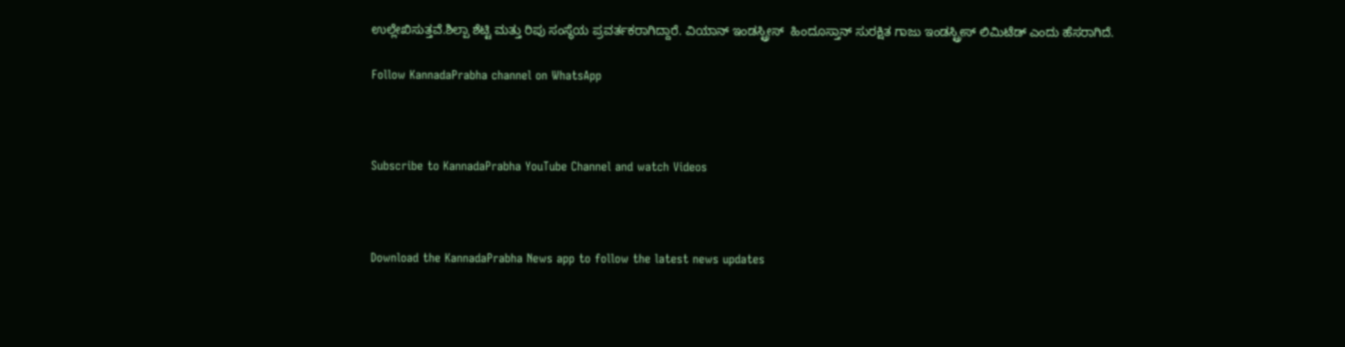ಉಲ್ಲೇಖಿಸುತ್ತವೆ.ಶಿಲ್ಪಾ ಶೆಟ್ಟಿ ಮತ್ತು ರಿಪು ಸಂಸ್ಥೆಯ ಪ್ರವರ್ತಕರಾಗಿದ್ದಾರೆ. ವಿಯಾನ್ ಇಂಡಸ್ಟ್ರೀಸ್  ಹಿಂದೂಸ್ತಾನ್ ಸುರಕ್ಷಿತ ಗಾಜು ಇಂಡಸ್ಟ್ರೀಸ್ ಲಿಮಿಟೆಡ್ ಎಂದು ಹೆಸರಾಗಿದೆ.

Follow KannadaPrabha channel on WhatsApp



Subscribe to KannadaPrabha YouTube Channel and watch Videos



Download the KannadaPrabha News app to follow the latest news updates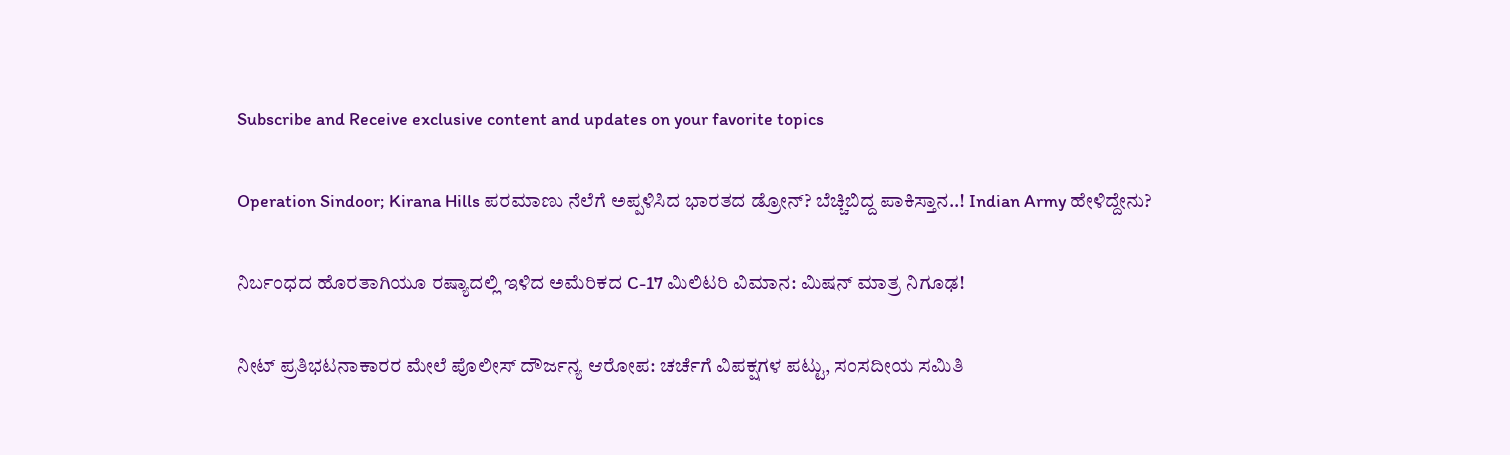Subscribe and Receive exclusive content and updates on your favorite topics

Operation Sindoor; Kirana Hills ಪರಮಾಣು ನೆಲೆಗೆ ಅಪ್ಪಳಿಸಿದ ಭಾರತದ ಡ್ರೋನ್? ಬೆಚ್ಚಿಬಿದ್ದ ಪಾಕಿಸ್ತಾನ..! Indian Army ಹೇಳಿದ್ದೇನು?

ನಿರ್ಬಂಧದ ಹೊರತಾಗಿಯೂ ರಷ್ಯಾದಲ್ಲಿ ಇಳಿದ ಅಮೆರಿಕದ C-17 ಮಿಲಿಟರಿ ವಿಮಾನ: ಮಿಷನ್ ಮಾತ್ರ ನಿಗೂಢ!

ನೀಟ್ ಪ್ರತಿಭಟನಾಕಾರರ ಮೇಲೆ ಪೊಲೀಸ್ ದೌರ್ಜನ್ಯ ಆರೋಪ: ಚರ್ಚೆಗೆ ವಿಪಕ್ಷಗಳ ಪಟ್ಟು, ಸಂಸದೀಯ ಸಮಿತಿ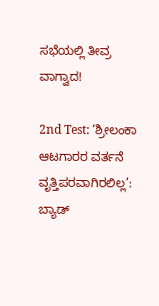ಸಭೆಯಲ್ಲಿ ತೀವ್ರ ವಾಗ್ವಾದ!

2nd Test: ‘ಶ್ರೀಲಂಕಾ ಆಟಗಾರರ ವರ್ತನೆ ವೃತ್ತಿಪರವಾಗಿರಲಿಲ್ಲ’: ಬ್ಯಾಡ್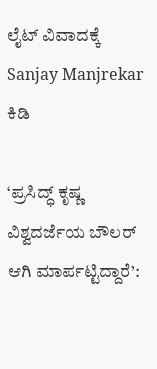ಲೈಟ್ ವಿವಾದಕ್ಕೆ Sanjay Manjrekar ಕಿಡಿ

‘ಪ್ರಸಿದ್ಧ್ ಕೃಷ್ಣ ವಿಶ್ವದರ್ಜೆಯ ಬೌಲರ್ ಆಗಿ ಮಾರ್ಪಟ್ಟಿದ್ದಾರೆ’: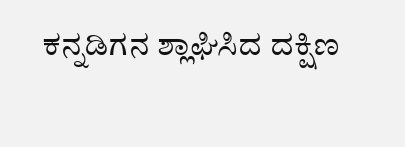ಕನ್ನಡಿಗನ ಶ್ಲಾಘಿಸಿದ ದಕ್ಷಿಣ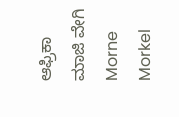ಆಫ್ರಿಕಾ ಮಾಜಿ ವೇಗಿ Morne Morkel